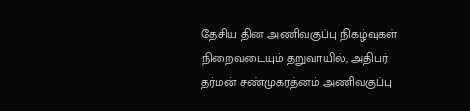தேசிய தின அணிவகுப்பு நிகழ்வுகள் நிறைவடையும் தறுவாயில், அதிபர் தர்மன் சண்முகரத்னம் அணிவகுப்பு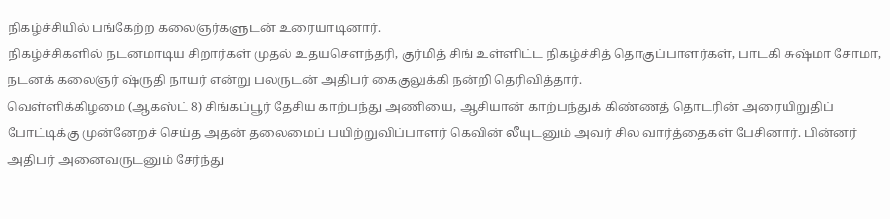நிகழ்ச்சியில் பங்கேற்ற கலைஞர்களுடன் உரையாடினார்.
நிகழ்ச்சிகளில் நடனமாடிய சிறார்கள் முதல் உதயசௌந்தரி, குர்மித் சிங் உள்ளிட்ட நிகழ்ச்சித் தொகுப்பாளர்கள், பாடகி சுஷ்மா சோமா, நடனக் கலைஞர் ஷ்ருதி நாயர் என்று பலருடன் அதிபர் கைகுலுக்கி நன்றி தெரிவித்தார்.
வெள்ளிக்கிழமை (ஆகஸ்ட் 8) சிங்கப்பூர் தேசிய காற்பந்து அணியை, ஆசியான் காற்பந்துக் கிண்ணத் தொடரின் அரையிறுதிப் போட்டிக்கு முன்னேறச் செய்த அதன் தலைமைப் பயிற்றுவிப்பாளர் கெவின் லீயுடனும் அவர் சில வார்த்தைகள் பேசினார். பின்னர் அதிபர் அனைவருடனும் சேர்ந்து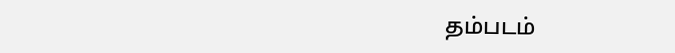தம்படம்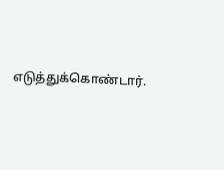எடுத்துக்கொண்டார்.